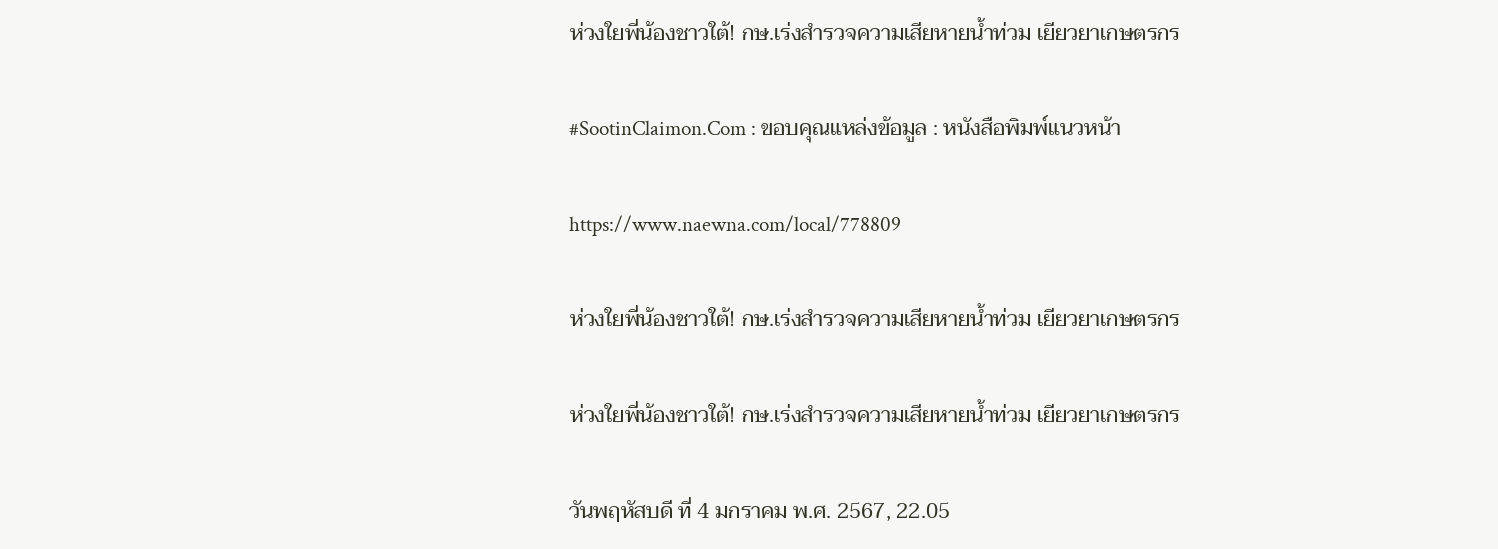ห่วงใยพี่น้องชาวใต้! กษ.เร่งสำรวจความเสียหายน้ำท่วม เยียวยาเกษตรกร

#SootinClaimon.Com : ขอบคุณแหล่งข้อมูล : หนังสือพิมพ์แนวหน้า

https://www.naewna.com/local/778809

ห่วงใยพี่น้องชาวใต้! กษ.เร่งสำรวจความเสียหายน้ำท่วม เยียวยาเกษตรกร

ห่วงใยพี่น้องชาวใต้! กษ.เร่งสำรวจความเสียหายน้ำท่วม เยียวยาเกษตรกร

วันพฤหัสบดี ที่ 4 มกราคม พ.ศ. 2567, 22.05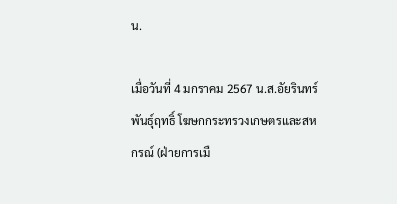น.

เมื่อวันที่ 4 มกราคม 2567 น.ส.อัยรินทร์ พันธุ์ฤทธิ์ โฆษกกระทรวงเกษตรและสหกรณ์ (ฝ่ายการเมื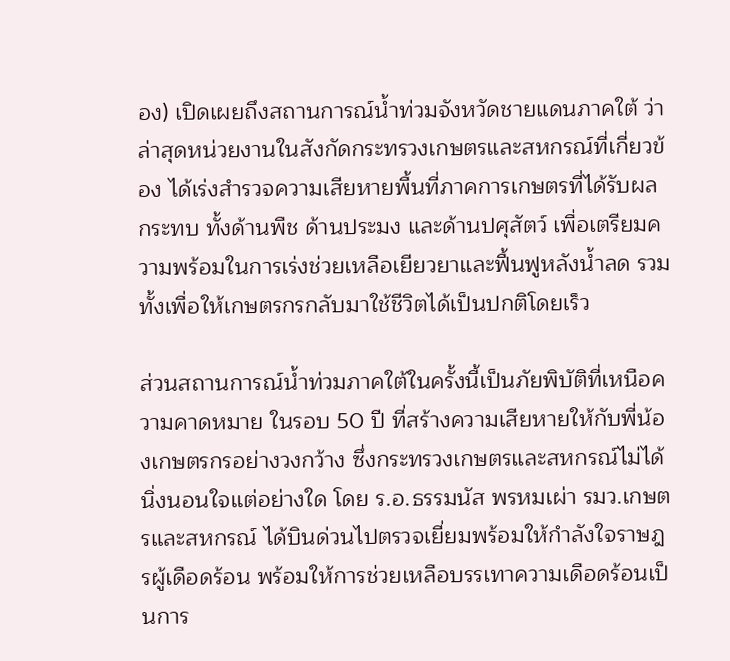อง) เปิดเผยถึงสถานการณ์น้ำท่วมจังหวัดชายแดนภาคใต้ ว่าล่าสุดหน่วยงานในสังกัดกระทรวงเกษตรและสหกรณ์ที่เกี่ยวข้อง ได้เร่งสำรวจความเสียหายพื้นที่ภาคการเกษตรที่ได้รับผลกระทบ ทั้งด้านพืช ด้านประมง และด้านปศุสัตว์ เพื่อเตรียมความพร้อมในการเร่งช่วยเหลือเยียวยาและฟื้นฟูหลังน้ำลด รวมทั้งเพื่อให้เกษตรกรกลับมาใช้ชีวิตได้เป็นปกติโดยเร็ว

ส่วนสถานการณ์น้ำท่วมภาคใต้ในครั้งนี้เป็นภัยพิบัติที่เหนือความคาดหมาย ในรอบ 50 ปี ที่สร้างความเสียหายให้กับพี่น้องเกษตรกรอย่างวงกว้าง ซึ่งกระทรวงเกษตรและสหกรณ์ไม่ได้นิ่งนอนใจแต่อย่างใด โดย ร.อ.ธรรมนัส พรหมเผ่า รมว.เกษตรและสหกรณ์ ได้บินด่วนไปตรวจเยี่ยมพร้อมให้กำลังใจราษฎรผู้เดือดร้อน พร้อมให้การช่วยเหลือบรรเทาความเดือดร้อนเป็นการ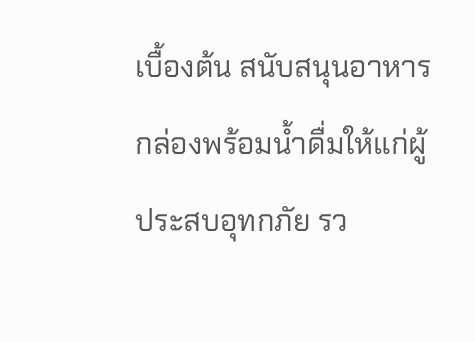เบื้องต้น สนับสนุนอาหารกล่องพร้อมน้ำดื่มให้แก่ผู้ประสบอุทกภัย รว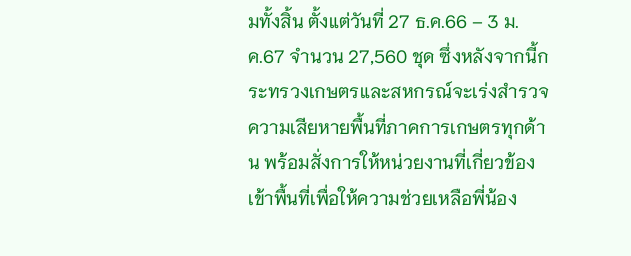มทั้งสิ้น ตั้งแต่วันที่ 27 ธ.ค.66 – 3 ม.ค.67 จำนวน 27,560 ชุด ซึ่งหลังจากนี้กระทรวงเกษตรและสหกรณ์จะเร่งสำรวจความเสียหายพื้นที่ภาคการเกษตรทุกด้าน พร้อมสั่งการให้หน่วยงานที่เกี่ยวข้องเข้าพื้นที่เพื่อให้ความช่วยเหลือพี่น้อง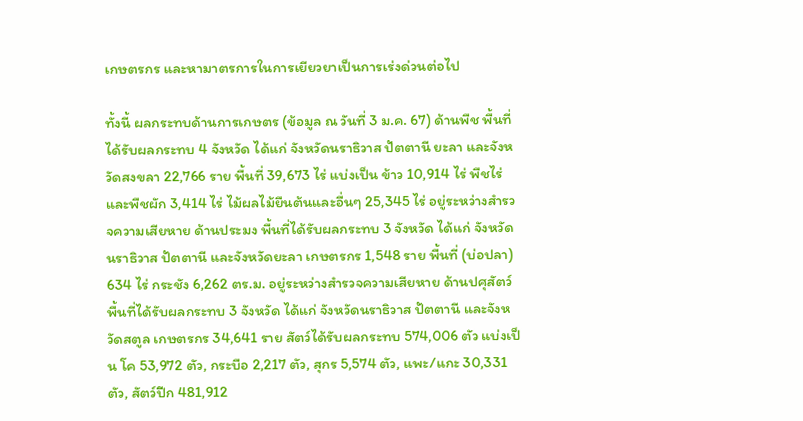เกษตรกร และหามาตรการในการเยียวยาเป็นการเร่งด่วนต่อไป

ทั้งนี้ ผลกระทบด้านการเกษตร (ข้อมูล ณ วันที่ 3 ม.ค. 67) ด้านพืช พื้นที่ได้รับผลกระทบ 4 จังหวัด ได้แก่ จังหวัดนราธิวาส ปัตตานี ยะลา และจังหวัดสงขลา 22,766 ราย พื้นที่ 39,673 ไร่ แบ่งเป็น ข้าว 10,914 ไร่ พืชไร่และพืชผัก 3,414 ไร่ ไม้ผลไม้ยืนต้นและอื่นๆ 25,345 ไร่ อยู่ระหว่างสำรวจความเสียหาย ด้านประมง พื้นที่ได้รับผลกระทบ 3 จังหวัด ได้แก่ จังหวัดนราธิวาส ปัตตานี และจังหวัดยะลา เกษตรกร 1,548 ราย พื้นที่ (บ่อปลา) 634 ไร่ กระชัง 6,262 ตร.ม. อยู่ระหว่างสำรวจความเสียหาย ด้านปศุสัตว์ พื้นที่ได้รับผลกระทบ 3 จังหวัด ได้แก่ จังหวัดนราธิวาส ปัตตานี และจังหวัดสตูล เกษตรกร 34,641 ราย สัตว์ได้รับผลกระทบ 574,006 ตัว แบ่งเป็น โค 53,972 ตัว, กระบือ 2,217 ตัว, สุกร 5,574 ตัว, แพะ/แกะ 30,331 ตัว, สัตว์ปีก 481,912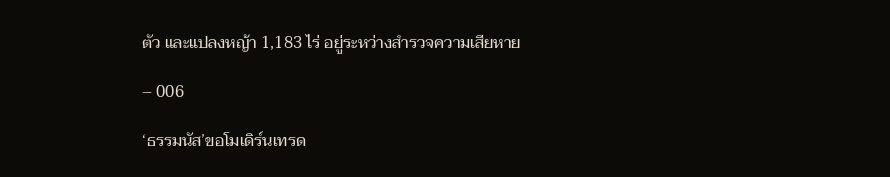ตัว และแปลงหญ้า 1,183 ไร่ อยู่ระหว่างสำรวจความเสียหาย

– 006

‘ธรรมนัส’ขอโมเดิร์นเทรด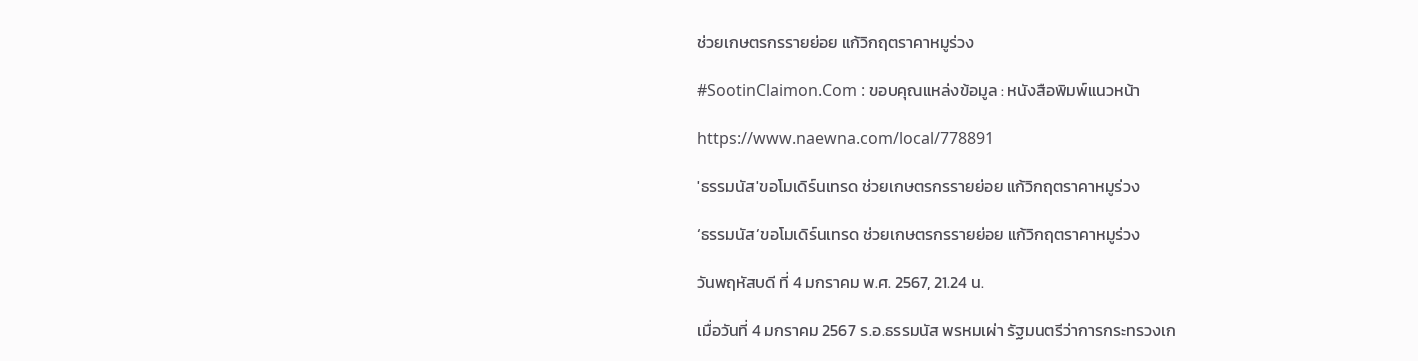ช่วยเกษตรกรรายย่อย แก้วิกฤตราคาหมูร่วง

#SootinClaimon.Com : ขอบคุณแหล่งข้อมูล : หนังสือพิมพ์แนวหน้า

https://www.naewna.com/local/778891

'ธรรมนัส'ขอโมเดิร์นเทรด ช่วยเกษตรกรรายย่อย แก้วิกฤตราคาหมูร่วง

‘ธรรมนัส’ขอโมเดิร์นเทรด ช่วยเกษตรกรรายย่อย แก้วิกฤตราคาหมูร่วง

วันพฤหัสบดี ที่ 4 มกราคม พ.ศ. 2567, 21.24 น.

เมื่อวันที่ 4 มกราคม 2567 ร.อ.ธรรมนัส พรหมเผ่า รัฐมนตรีว่าการกระทรวงเก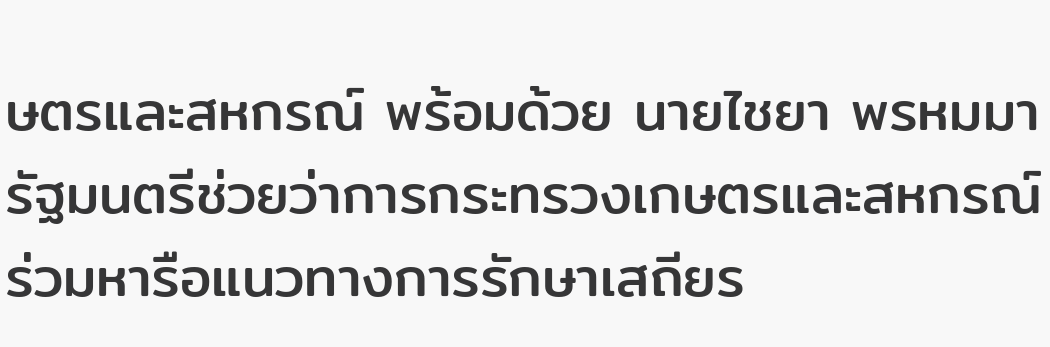ษตรและสหกรณ์ พร้อมด้วย นายไชยา พรหมมา รัฐมนตรีช่วยว่าการกระทรวงเกษตรและสหกรณ์ ร่วมหารือแนวทางการรักษาเสถียร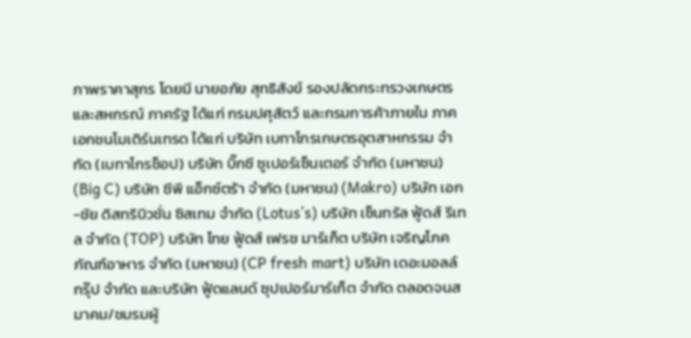ภาพราคาสุกร โดยมี นายอภัย สุทธิสังข์ รองปลัดกระทรวงเกษตรและสหกรณ์ ภาครัฐ ได้แก่ กรมปศุสัตว์ และกรมการค้าภายใน ภาคเอกชนโมเดิร์นเทรด ได้แก่ บริษัท เบทาโกรเกษตรอุตสาหกรรม จํากัด (เบทาโกรช็อป) บริษัท บิ๊กซี ซูเปอร์เซ็นเตอร์ จํากัด (มหาชน) (Big C) บริษัท ซีพี แอ็กซ์ตร้า จำกัด (มหาชน) (Makro) บริษัท เอก-ชัย ดิสทริบิวชั่น ซิสเทม จำกัด (Lotus’s) บริษัท เซ็นทรัล ฟู้ดส์ รีเทล จำกัด (TOP) บริษัท ไทย ฟู้ดส์ เฟรช มาร์เก็ต บริษัท เจริญโภคภัณฑ์อาหาร จำกัด (มหาชน) (CP fresh mart) บริษัท เดอะมอลล์ กรุ๊ป จำกัด และบริษัท ฟู้ดแลนด์ ซุปเปอร์มาร์เก็ต จำกัด ตลอดจนสมาคม/ชมรมผู้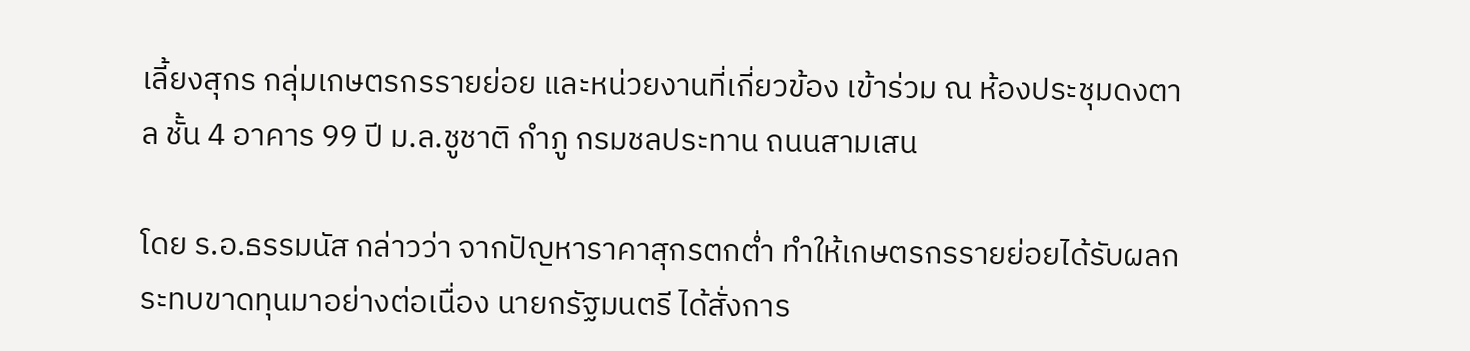เลี้ยงสุกร กลุ่มเกษตรกรรายย่อย และหน่วยงานที่เกี่ยวข้อง เข้าร่วม ณ ห้องประชุมดงตาล ชั้น 4 อาคาร 99 ปี ม.ล.ชูชาติ กำภู กรมชลประทาน ถนนสามเสน

โดย ร.อ.ธรรมนัส กล่าวว่า จากปัญหาราคาสุกรตกต่ำ ทำให้เกษตรกรรายย่อยได้รับผลกระทบขาดทุนมาอย่างต่อเนื่อง นายกรัฐมนตรี ได้สั่งการ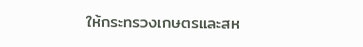ให้กระทรวงเกษตรและสห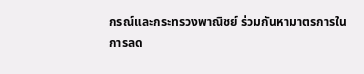กรณ์และกระทรวงพาณิชย์ ร่วมกันหามาตรการในการลด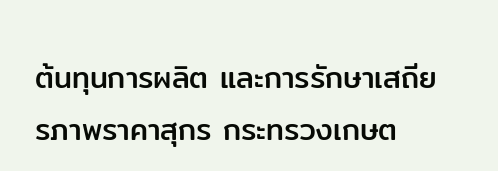ต้นทุนการผลิต และการรักษาเสถียรภาพราคาสุกร กระทรวงเกษต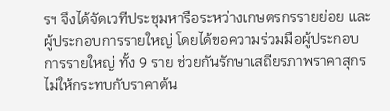รฯ จึงได้จัดเวทีประชุมหารือระหว่างเกษตรกรรายย่อย และผู้ประกอบการรายใหญ่ โดยได้ขอความร่วมมือผู้ประกอบการรายใหญ่ ทั้ง 9 ราย ช่วยกันรักษาเสถียรภาพราคาสุกร ไม่ให้กระทบกับราคาต้น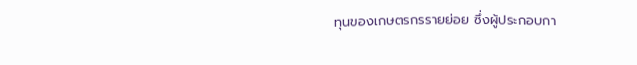ทุนของเกษตรกรรายย่อย ซึ่งผู้ประกอบกา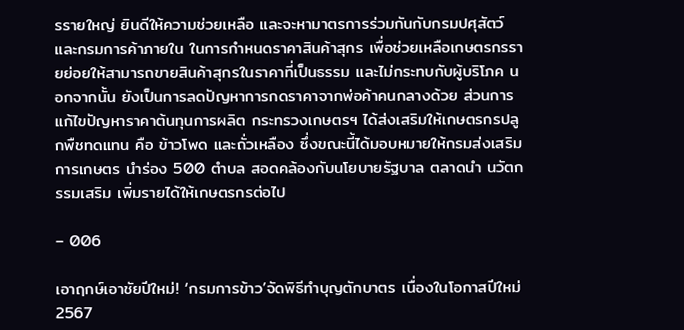รรายใหญ่ ยินดีให้ความช่วยเหลือ และจะหามาตรการร่วมกันกับกรมปศุสัตว์และกรมการค้าภายใน ในการกำหนดราคาสินค้าสุกร เพื่อช่วยเหลือเกษตรกรรายย่อยให้สามารถขายสินค้าสุกรในราคาที่เป็นธรรม และไม่กระทบกับผู้บริโภค นอกจากนั้น ยังเป็นการลดปัญหาการกดราคาจากพ่อค้าคนกลางด้วย ส่วนการแก้ไขปัญหาราคาต้นทุนการผลิต กระทรวงเกษตรฯ ได้ส่งเสริมให้เกษตรกรปลูกพืชทดแทน คือ ข้าวโพด และถั่วเหลือง ซึ่งขณะนี้ได้มอบหมายให้กรมส่งเสริมการเกษตร นำร่อง 500 ตำบล สอดคล้องกับนโยบายรัฐบาล ตลาดนำ นวัตกรรมเสริม เพิ่มรายได้ให้เกษตรกรต่อไป

– 006

เอาฤกษ์เอาชัยปีใหม่! ‘กรมการข้าว’จัดพิธีทำบุญตักบาตร เนื่องในโอกาสปีใหม่ 2567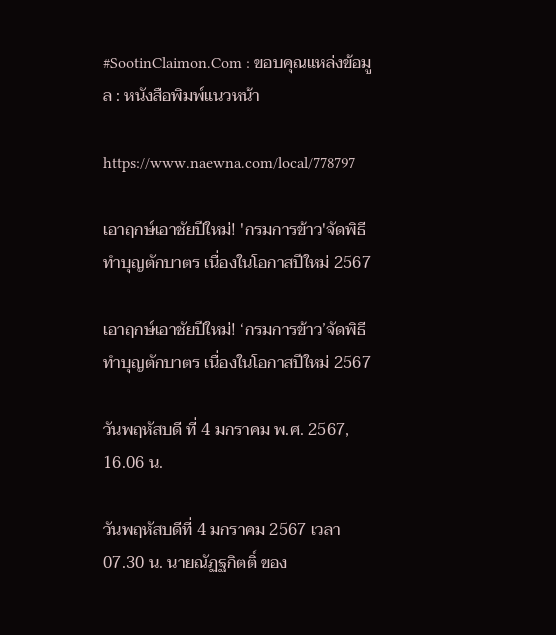#SootinClaimon.Com : ขอบคุณแหล่งข้อมูล : หนังสือพิมพ์แนวหน้า

https://www.naewna.com/local/778797

เอาฤกษ์เอาชัยปีใหม่! 'กรมการข้าว'จัดพิธีทำบุญตักบาตร เนื่องในโอกาสปีใหม่ 2567

เอาฤกษ์เอาชัยปีใหม่! ‘กรมการข้าว’จัดพิธีทำบุญตักบาตร เนื่องในโอกาสปีใหม่ 2567

วันพฤหัสบดี ที่ 4 มกราคม พ.ศ. 2567, 16.06 น.

วันพฤหัสบดีที่ 4 มกราคม 2567 เวลา 07.30 น. นายณัฏฐกิตติ์ ของ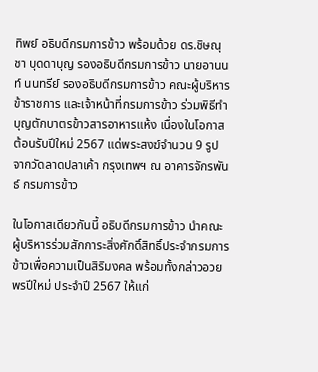ทิพย์ อธิบดีกรมการข้าว พร้อมด้วย ดร.ชิษณุชา บุดดาบุญ รองอธิบดีกรมการข้าว นายอานนท์ นนทรีย์ รองอธิบดีกรมการข้าว คณะผู้บริหาร ข้าราชการ และเจ้าหน้าที่กรมการข้าว ร่วมพิธีทำบุญตักบาตรข้าวสารอาหารแห้ง เนื่องในโอกาสต้อนรับปีใหม่ 2567 แด่พระสงฆ์จำนวน 9 รูป จากวัดลาดปลาเค้า กรุงเทพฯ ณ อาคารจักรพันธ์ กรมการข้าว

ในโอกาสเดียวกันนี้ อธิบดีกรมการข้าว นำคณะผู้บริหารร่วมสักการะสิ่งศักดิ์สิทธิ์ประจำกรมการข้าวเพื่อความเป็นสิริมงคล พร้อมทั้งกล่าวอวยพรปีใหม่ ประจำปี 2567 ให้แก่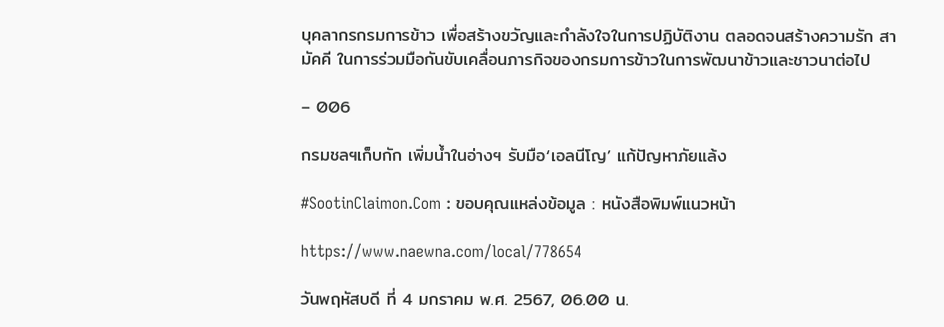บุคลากรกรมการข้าว เพื่อสร้างขวัญและกำลังใจในการปฏิบัติงาน ตลอดจนสร้างความรัก สามัคคี ในการร่วมมือกันขับเคลื่อนภารกิจของกรมการข้าวในการพัฒนาข้าวและชาวนาต่อไป

– 006

กรมชลฯเก็บกัก เพิ่มน้ำในอ่างฯ รับมือ‘เอลนีโญ’ แก้ปัญหาภัยแล้ง

#SootinClaimon.Com : ขอบคุณแหล่งข้อมูล : หนังสือพิมพ์แนวหน้า

https://www.naewna.com/local/778654

วันพฤหัสบดี ที่ 4 มกราคม พ.ศ. 2567, 06.00 น.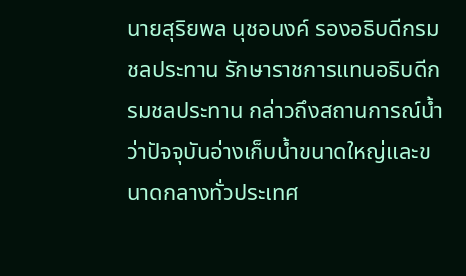นายสุริยพล นุชอนงค์ รองอธิบดีกรมชลประทาน รักษาราชการแทนอธิบดีกรมชลประทาน กล่าวถึงสถานการณ์น้ำว่าปัจจุบันอ่างเก็บน้ำขนาดใหญ่และขนาดกลางทั่วประเทศ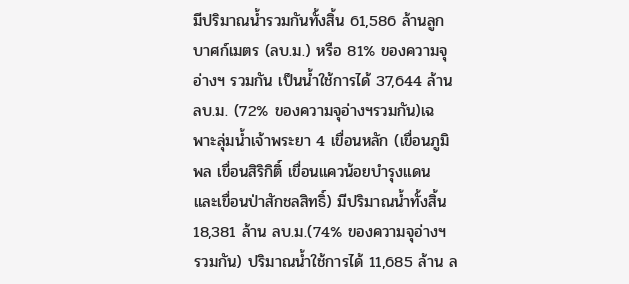มีปริมาณน้ำรวมกันทั้งสิ้น 61,586 ล้านลูกบาศก์เมตร (ลบ.ม.) หรือ 81% ของความจุอ่างฯ รวมกัน เป็นน้ำใช้การได้ 37,644 ล้าน ลบ.ม. (72% ของความจุอ่างฯรวมกัน)เฉพาะลุ่มน้ำเจ้าพระยา 4 เขื่อนหลัก (เขื่อนภูมิพล เขื่อนสิริกิติ์ เขื่อนแควน้อยบำรุงแดน และเขื่อนป่าสักชลสิทธิ์) มีปริมาณน้ำทั้งสิ้น 18,381 ล้าน ลบ.ม.(74% ของความจุอ่างฯ รวมกัน) ปริมาณน้ำใช้การได้ 11,685 ล้าน ล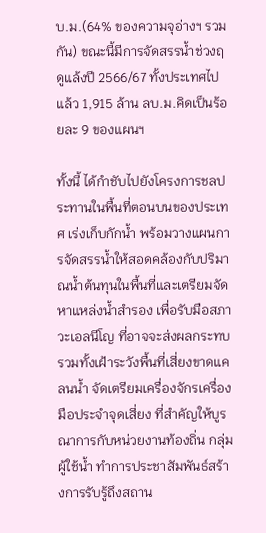บ.ม.(64% ของความจุอ่างฯ รวมกัน) ขณะนี้มีการจัดสรรน้ำช่วงฤดูแล้งปี 2566/67 ทั้งประเทศไปแล้ว 1,915 ล้าน ลบ.ม.คิดเป็นร้อยละ 9 ของแผนฯ

ทั้งนี้ ได้กำชับไปยังโครงการชลประทานในพื้นที่ตอนบนของประเทศ เร่งเก็บกักน้ำ พร้อมวางแผนการจัดสรรน้ำให้สอดคล้องกับปริมาณน้ำต้นทุนในพื้นที่และเตรียมจัดหาแหล่งน้ำสำรอง เพื่อรับมือสภาวะเอลนีโญ ที่อาจจะส่งผลกระทบ รวมทั้งเฝ้าระวังพื้นที่เสี่ยงขาดแคลนน้ำ จัดเตรียมเครื่องจักรเครื่องมือประจำจุดเสี่ยง ที่สำคัญให้บูรณาการกับหน่วยงานท้องถิ่น กลุ่มผู้ใช้น้ำ ทำการประชาสัมพันธ์สร้างการรับรู้ถึงสถาน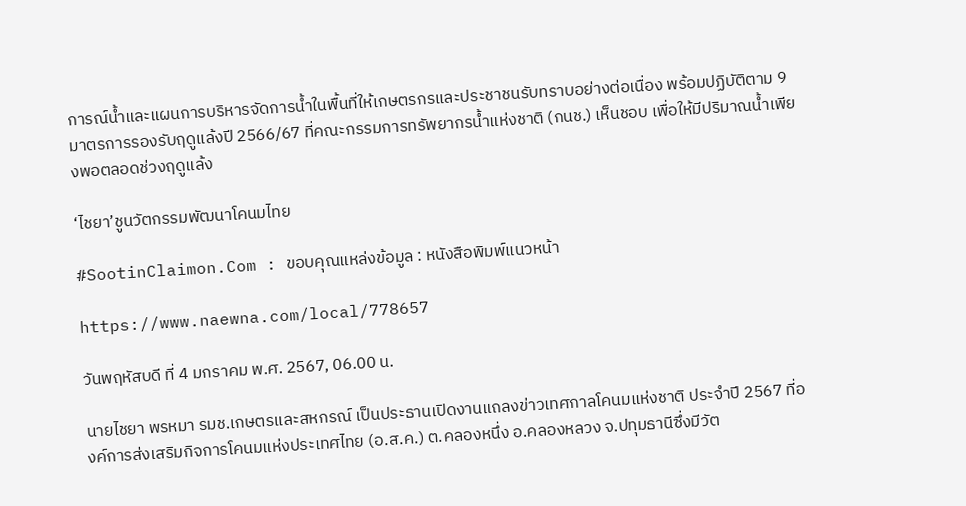การณ์น้ำและแผนการบริหารจัดการน้ำในพื้นที่ให้เกษตรกรและประชาชนรับทราบอย่างต่อเนื่อง พร้อมปฏิบัติตาม 9 มาตรการรองรับฤดูแล้งปี 2566/67 ที่คณะกรรมการทรัพยากรน้ำแห่งชาติ (กนช.) เห็นชอบ เพื่อให้มีปริมาณน้ำเพียงพอตลอดช่วงฤดูแล้ง

‘ไชยา’ชูนวัตกรรมพัฒนาโคนมไทย

#SootinClaimon.Com : ขอบคุณแหล่งข้อมูล : หนังสือพิมพ์แนวหน้า

https://www.naewna.com/local/778657

วันพฤหัสบดี ที่ 4 มกราคม พ.ศ. 2567, 06.00 น.

นายไชยา พรหมา รมช.เกษตรและสหกรณ์ เป็นประธานเปิดงานแถลงข่าวเทศกาลโคนมแห่งชาติ ประจำปี 2567 ที่องค์การส่งเสริมกิจการโคนมแห่งประเทศไทย (อ.ส.ค.) ต.คลองหนึ่ง อ.คลองหลวง จ.ปทุมธานีซึ่งมีวัต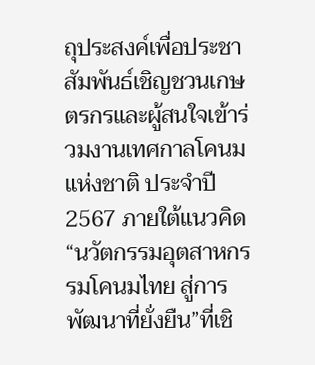ถุประสงค์เพื่อประชาสัมพันธ์เชิญชวนเกษตรกรและผู้สนใจเข้าร่วมงานเทศกาลโคนมแห่งชาติ ประจำปี 2567 ภายใต้แนวคิด “นวัตกรรมอุตสาหกรรมโคนมไทย สู่การพัฒนาที่ยั่งยืน”ที่เชิ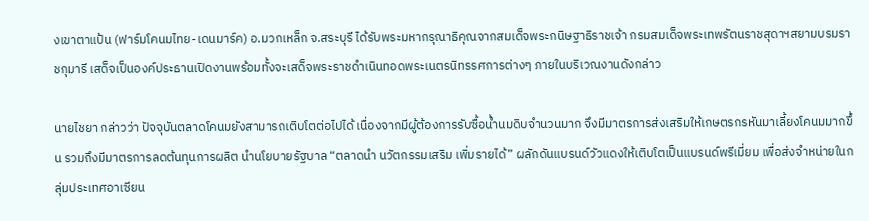งเขาตาแป้น (ฟาร์มโคนมไทย-เดนมาร์ค) อ.มวกเหล็ก จ.สระบุรี ได้รับพระมหากรุณาธิคุณจากสมเด็จพระกนิษฐาธิราชเจ้า กรมสมเด็จพระเทพรัตนราชสุดาฯสยามบรมราชกุมารี เสด็จเป็นองค์ประธานเปิดงานพร้อมทั้งจะเสด็จพระราชดำเนินทอดพระเนตรนิทรรศการต่างๆ ภายในบริเวณงานดังกล่าว

นายไชยา กล่าวว่า ปัจจุบันตลาดโคนมยังสามารถเติบโตต่อไปได้ เนื่องจากมีผู้ต้องการรับซื้อน้ำนมดิบจำนวนมาก จึงมีมาตรการส่งเสริมให้เกษตรกรหันมาเลี้ยงโคนมมากขึ้น รวมถึงมีมาตรการลดต้นทุนการผลิต นำนโยบายรัฐบาล “ตลาดนำ นวัตกรรมเสริม เพิ่มรายได้” ผลักดันแบรนด์วัวแดงให้เติบโตเป็นแบรนด์พรีเมี่ยม เพื่อส่งจำหน่ายในกลุ่มประเทศอาเซียน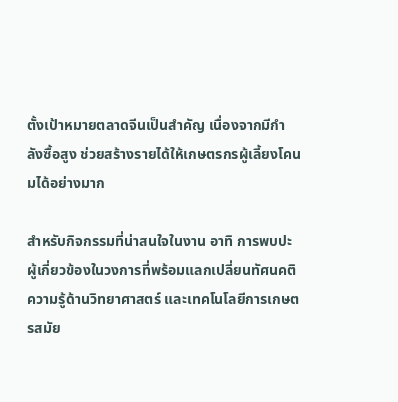ตั้งเป้าหมายตลาดจีนเป็นสำคัญ เนื่องจากมีกำลังซื้อสูง ช่วยสร้างรายได้ให้เกษตรกรผู้เลี้ยงโคนมได้อย่างมาก

สำหรับกิจกรรมที่น่าสนใจในงาน อาทิ การพบปะผู้เกี่ยวข้องในวงการที่พร้อมแลกเปลี่ยนทัศนคติความรู้ด้านวิทยาศาสตร์ และเทคโนโลยีการเกษตรสมัย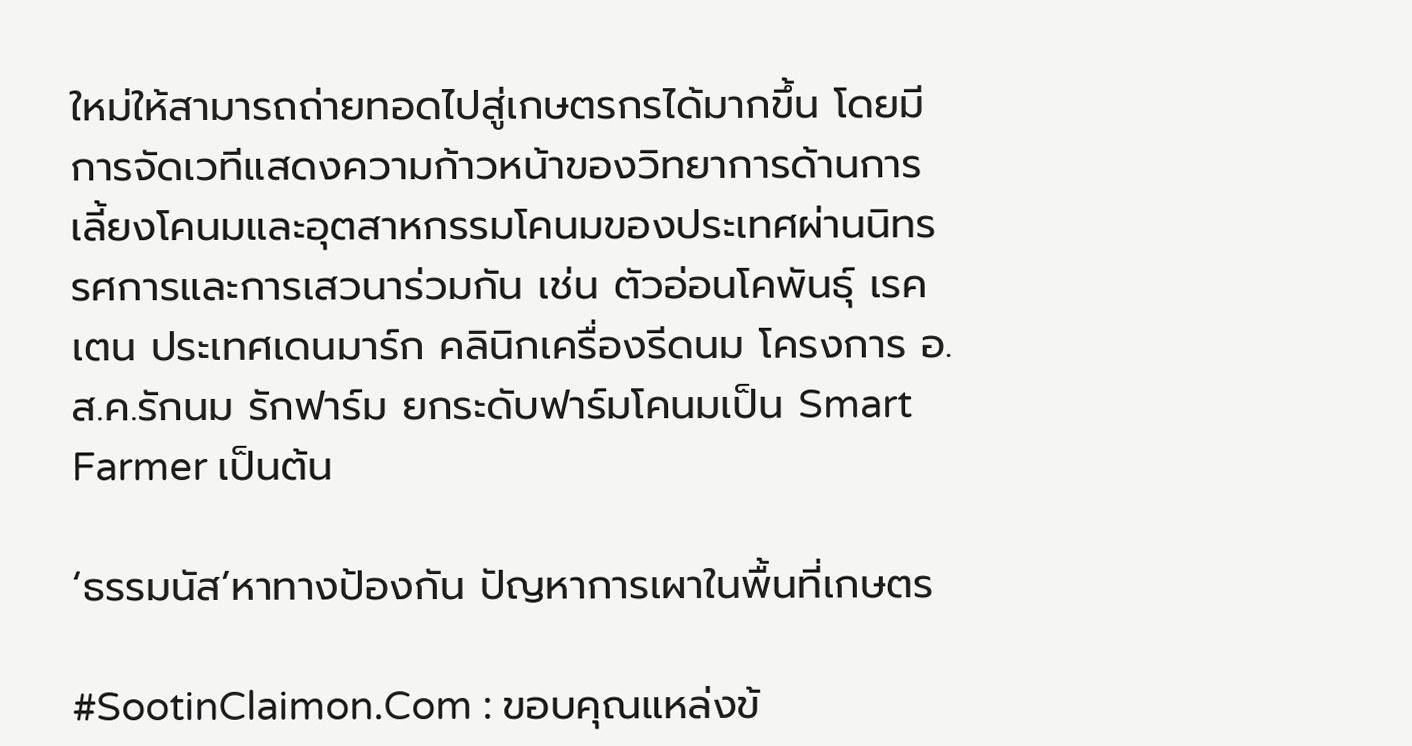ใหม่ให้สามารถถ่ายทอดไปสู่เกษตรกรได้มากขึ้น โดยมีการจัดเวทีแสดงความก้าวหน้าของวิทยาการด้านการเลี้ยงโคนมและอุตสาหกรรมโคนมของประเทศผ่านนิทรรศการและการเสวนาร่วมกัน เช่น ตัวอ่อนโคพันธุ์ เรคเตน ประเทศเดนมาร์ก คลินิกเครื่องรีดนม โครงการ อ.ส.ค.รักนม รักฟาร์ม ยกระดับฟาร์มโคนมเป็น Smart Farmer เป็นต้น

‘ธรรมนัส’หาทางป้องกัน ปัญหาการเผาในพื้นที่เกษตร

#SootinClaimon.Com : ขอบคุณแหล่งข้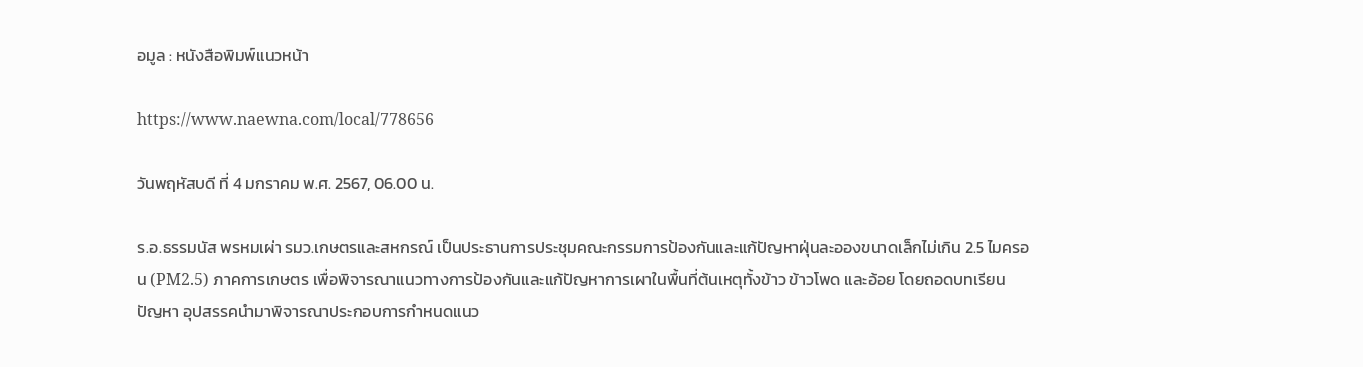อมูล : หนังสือพิมพ์แนวหน้า

https://www.naewna.com/local/778656

วันพฤหัสบดี ที่ 4 มกราคม พ.ศ. 2567, 06.00 น.

ร.อ.ธรรมนัส พรหมเผ่า รมว.เกษตรและสหกรณ์ เป็นประธานการประชุมคณะกรรมการป้องกันและแก้ปัญหาฝุ่นละอองขนาดเล็กไม่เกิน 2.5 ไมครอน (PM2.5) ภาคการเกษตร เพื่อพิจารณาแนวทางการป้องกันและแก้ปัญหาการเผาในพื้นที่ต้นเหตุทั้งข้าว ข้าวโพด และอ้อย โดยถอดบทเรียน ปัญหา อุปสรรคนำมาพิจารณาประกอบการกำหนดแนว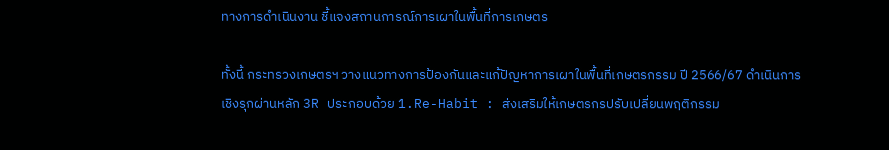ทางการดำเนินงาน ชี้แจงสถานการณ์การเผาในพื้นที่การเกษตร

ทั้งนี้ กระทรวงเกษตรฯ วางแนวทางการป้องกันและแก้ปัญหาการเผาในพื้นที่เกษตรกรรม ปี 2566/67 ดำเนินการเชิงรุกผ่านหลัก 3R ประกอบด้วย 1.Re-Habit : ส่งเสริมให้เกษตรกรปรับเปลี่ยนพฤติกรรม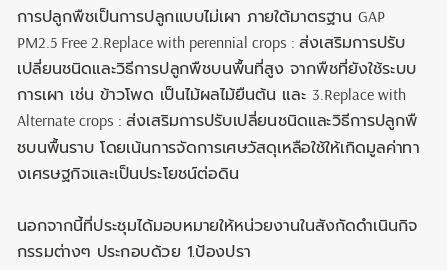การปลูกพืชเป็นการปลูกแบบไม่เผา ภายใต้มาตรฐาน GAP PM2.5 Free 2.Replace with perennial crops : ส่งเสริมการปรับเปลี่ยนชนิดและวิธีการปลูกพืชบนพื้นที่สูง จากพืชที่ยังใช้ระบบการเผา เช่น ข้าวโพด เป็นไม้ผลไม้ยืนต้น และ 3.Replace with Alternate crops : ส่งเสริมการปรับเปลี่ยนชนิดและวิธีการปลูกพืชบนพื้นราบ โดยเน้นการจัดการเศษวัสดุเหลือใช้ให้เกิดมูลค่าทางเศรษฐกิจและเป็นประโยชน์ต่อดิน

นอกจากนี้ที่ประชุมได้มอบหมายให้หน่วยงานในสังกัดดำเนินกิจกรรมต่างๆ ประกอบด้วย 1.ป้องปรา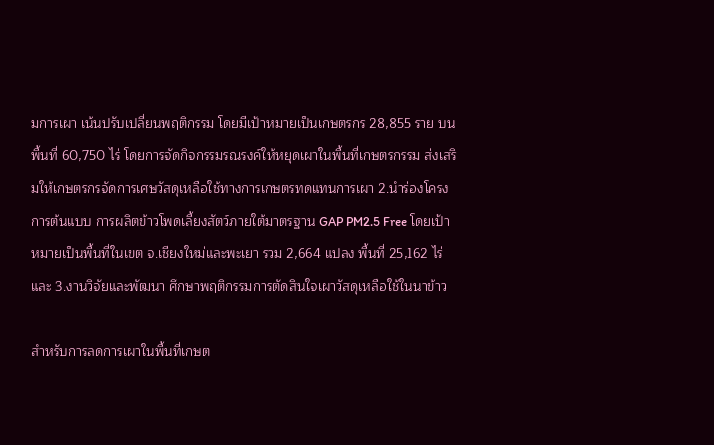มการเผา เน้นปรับเปลี่ยนพฤติกรรม โดยมีเป้าหมายเป็นเกษตรกร 28,855 ราย บนพื้นที่ 60,750 ไร่ โดยการจัดกิจกรรมรณรงค์ให้หยุดเผาในพื้นที่เกษตรกรรม ส่งเสริมให้เกษตรกรจัดการเศษวัสดุเหลือใช้ทางการเกษตรทดแทนการเผา 2.นำร่องโครงการต้นแบบ การผลิตข้าวโพดเลี้ยงสัตว์ภายใต้มาตรฐาน GAP PM2.5 Free โดยเป้าหมายเป็นพื้นที่ในเขต จ.เชียงใหม่และพะเยา รวม 2,664 แปลง พื้นที่ 25,162 ไร่และ 3.งานวิจัยและพัฒนา ศึกษาพฤติกรรมการตัดสินใจเผาวัสดุเหลือใช้ในนาข้าว

สำหรับการลดการเผาในพื้นที่เกษต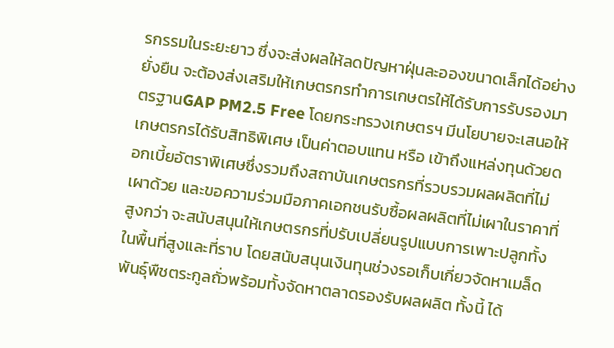รกรรมในระยะยาว ซึ่งจะส่งผลให้ลดปัญหาฝุ่นละอองขนาดเล็กได้อย่างยั่งยืน จะต้องส่งเสริมให้เกษตรกรทำการเกษตรให้ได้รับการรับรองมาตรฐานGAP PM2.5 Free โดยกระทรวงเกษตรฯ มีนโยบายจะเสนอให้เกษตรกรได้รับสิทธิพิเศษ เป็นค่าตอบแทน หรือ เข้าถึงแหล่งทุนด้วยดอกเบี้ยอัตราพิเศษซึ่งรวมถึงสถาบันเกษตรกรที่รวบรวมผลผลิตที่ไม่เผาด้วย และขอความร่วมมือภาคเอกชนรับซื้อผลผลิตที่ไม่เผาในราคาที่สูงกว่า จะสนับสนุนให้เกษตรกรที่ปรับเปลี่ยนรูปแบบการเพาะปลูกทั้งในพื้นที่สูงและที่ราบ โดยสนับสนุนเงินทุนช่วงรอเก็บเกี่ยวจัดหาเมล็ดพันธุ์พืชตระกูลถั่วพร้อมทั้งจัดหาตลาดรองรับผลผลิต ทั้งนี้ ได้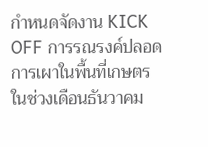กำหนดจัดงาน KICK OFF การรณรงค์ปลอดการเผาในพื้นที่เกษตร ในช่วงเดือนธันวาคม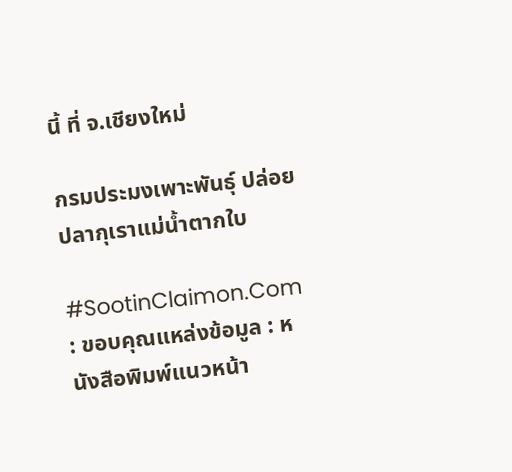นี้ ที่ จ.เชียงใหม่

กรมประมงเพาะพันธุ์ ปล่อยปลากุเราแม่น้ำตากใบ

#SootinClaimon.Com : ขอบคุณแหล่งข้อมูล : หนังสือพิมพ์แนวหน้า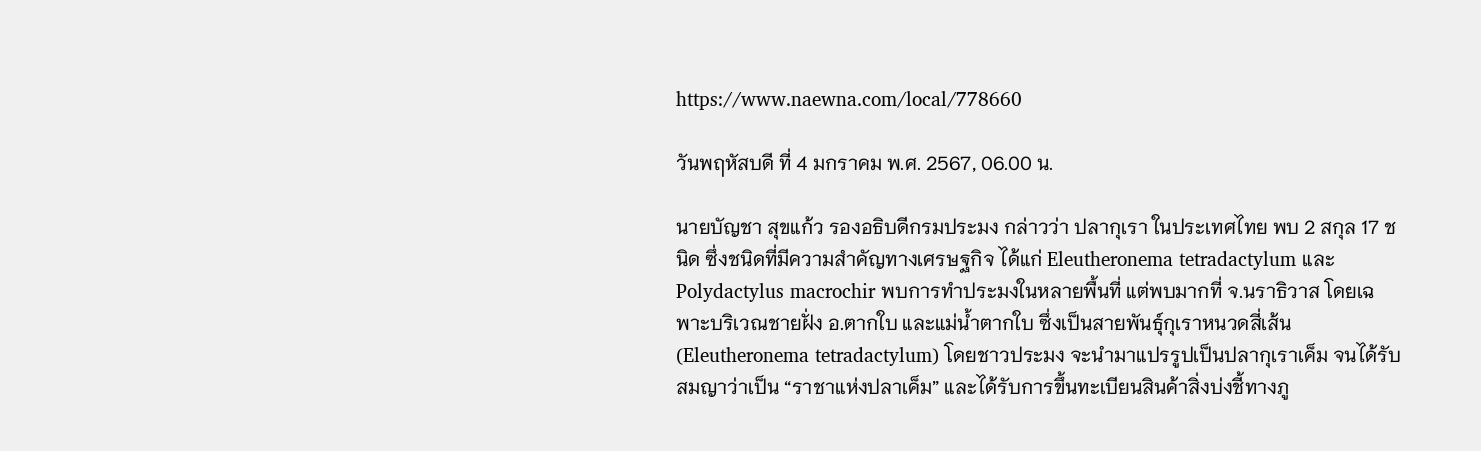https://www.naewna.com/local/778660

วันพฤหัสบดี ที่ 4 มกราคม พ.ศ. 2567, 06.00 น.

นายบัญชา สุขแก้ว รองอธิบดีกรมประมง กล่าวว่า ปลากุเรา ในประเทศไทย พบ 2 สกุล 17 ชนิด ซึ่งชนิดที่มีความสำคัญทางเศรษฐกิจ ได้แก่ Eleutheronema tetradactylum และ Polydactylus macrochir พบการทำประมงในหลายพื้นที่ แต่พบมากที่ จ.นราธิวาส โดยเฉพาะบริเวณชายฝั่ง อ.ตากใบ และแม่น้ำตากใบ ซึ่งเป็นสายพันธุ์กุเราหนวดสี่เส้น (Eleutheronema tetradactylum) โดยชาวประมง จะนำมาแปรรูปเป็นปลากุเราเค็ม จนได้รับสมญาว่าเป็น “ราชาแห่งปลาเค็ม” และได้รับการขึ้นทะเบียนสินค้าสิ่งบ่งชี้ทางภู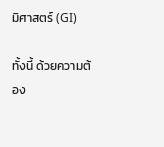มิศาสตร์ (GI)

ทั้งนี้ ด้วยความต้อง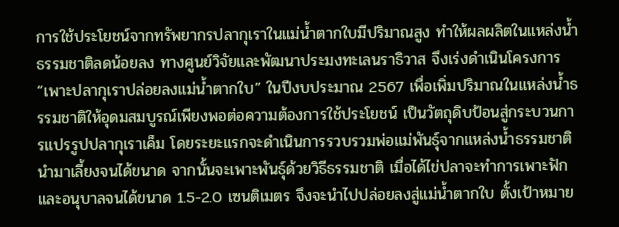การใช้ประโยชน์จากทรัพยากรปลากุเราในแม่น้ำตากใบมีปริมาณสูง ทำให้ผลผลิตในแหล่งน้ำธรรมชาติลดน้อยลง ทางศูนย์วิจัยและพัฒนาประมงทะเลนราธิวาส จึงเร่งดำเนินโครงการ “เพาะปลากุเราปล่อยลงแม่น้ำตากใบ” ในปีงบประมาณ 2567 เพื่อเพิ่มปริมาณในแหล่งน้ำธรรมชาติให้อุดมสมบูรณ์เพียงพอต่อความต้องการใช้ประโยชน์ เป็นวัตถุดิบป้อนสู่กระบวนการแปรรูปปลากุเราเค็ม โดยระยะแรกจะดำเนินการรวบรวมพ่อแม่พันธุ์จากแหล่งน้ำธรรมชาติ นำมาเลี้ยงจนได้ขนาด จากนั้นจะเพาะพันธุ์ด้วยวิธีธรรมชาติ เมื่อได้ไข่ปลาจะทำการเพาะฟักและอนุบาลจนได้ขนาด 1.5-2.0 เซนติเมตร จึงจะนำไปปล่อยลงสู่แม่น้ำตากใบ ตั้งเป้าหมาย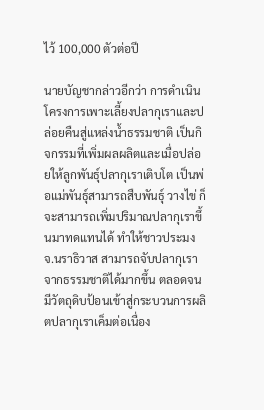ไว้ 100,000 ตัวต่อปี

นายบัญชากล่าวอีกว่า การดำเนินโครงการเพาะเลี้ยงปลากุเราและปล่อยคืนสู่แหล่งน้ำธรรมชาติ เป็นกิจกรรมที่เพิ่มผลผลิตและเมื่อปล่อยให้ลูกพันธุ์ปลากุเราเติบโต เป็นพ่อแม่พันธุ์สามารถสืบพันธุ์ วางไข่ ก็จะสามารถเพิ่มปริมาณปลากุเราขึ้นมาทดแทนได้ ทำให้ชาวประมง จ.นราธิวาส สามารถจับปลากุเราจากธรรมชาติได้มากขึ้น ตลอดจนมีวัตถุดิบป้อนเข้าสู่กระบวนการผลิตปลากุเราเค็มต่อเนื่อง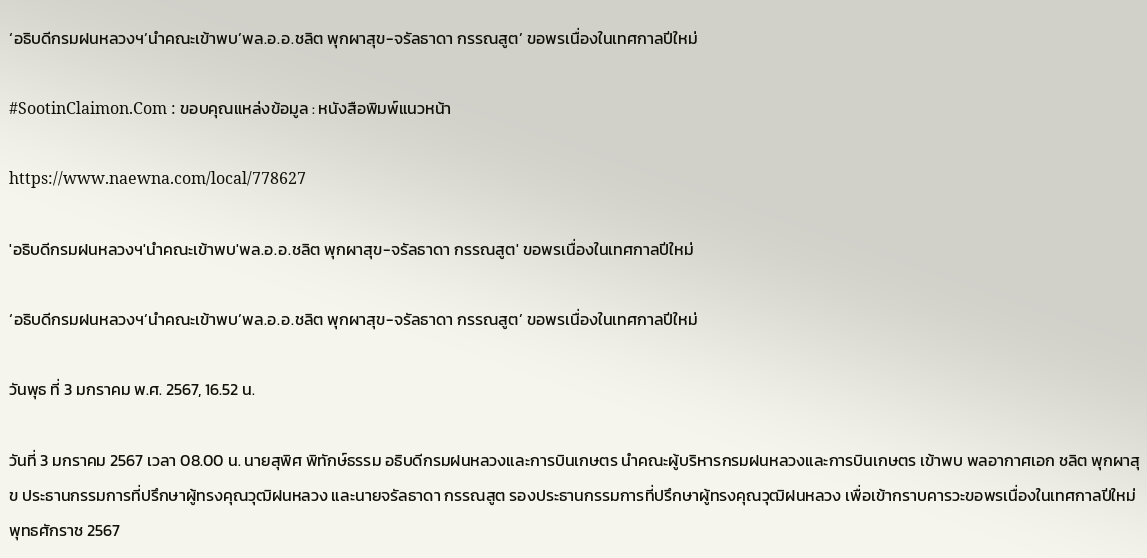‘อธิบดีกรมฝนหลวงฯ’นำคณะเข้าพบ’พล.อ.อ.ชลิต พุกผาสุข-จรัลธาดา กรรณสูต’ ขอพรเนื่องในเทศกาลปีใหม่

#SootinClaimon.Com : ขอบคุณแหล่งข้อมูล : หนังสือพิมพ์แนวหน้า

https://www.naewna.com/local/778627

'อธิบดีกรมฝนหลวงฯ'นำคณะเข้าพบ'พล.อ.อ.ชลิต พุกผาสุข-จรัลธาดา กรรณสูต' ขอพรเนื่องในเทศกาลปีใหม่

‘อธิบดีกรมฝนหลวงฯ’นำคณะเข้าพบ’พล.อ.อ.ชลิต พุกผาสุข-จรัลธาดา กรรณสูต’ ขอพรเนื่องในเทศกาลปีใหม่

วันพุธ ที่ 3 มกราคม พ.ศ. 2567, 16.52 น.

วันที่ 3 มกราคม 2567 เวลา 08.00 น. นายสุพิศ พิทักษ์ธรรม อธิบดีกรมฝนหลวงและการบินเกษตร นำคณะผู้บริหารกรมฝนหลวงและการบินเกษตร เข้าพบ พลอากาศเอก ชลิต พุกผาสุข ประธานกรรมการที่ปรึกษาผู้ทรงคุณวุฒิฝนหลวง และนายจรัลธาดา กรรณสูต รองประธานกรรมการที่ปรึกษาผู้ทรงคุณวุฒิฝนหลวง เพื่อเข้ากราบคารวะขอพรเนื่องในเทศกาลปีใหม่ พุทธศักราช 2567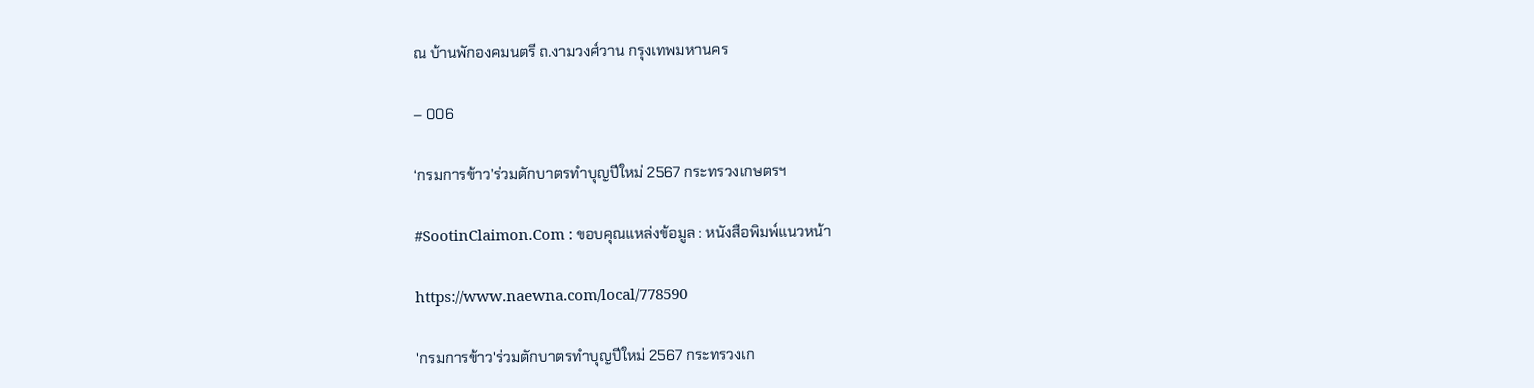ณ บ้านพักองคมนตรี ถ.งามวงศ์วาน กรุงเทพมหานคร

– 006

‘กรมการข้าว’ร่วมตักบาตรทำบุญปีใหม่ 2567 กระทรวงเกษตรฯ

#SootinClaimon.Com : ขอบคุณแหล่งข้อมูล : หนังสือพิมพ์แนวหน้า

https://www.naewna.com/local/778590

'กรมการข้าว'ร่วมตักบาตรทำบุญปีใหม่ 2567 กระทรวงเก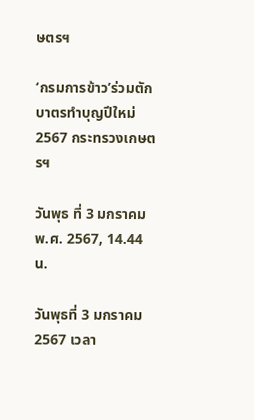ษตรฯ

‘กรมการข้าว’ร่วมตักบาตรทำบุญปีใหม่ 2567 กระทรวงเกษตรฯ

วันพุธ ที่ 3 มกราคม พ.ศ. 2567, 14.44 น.

วันพุธที่ 3 มกราคม 2567 เวลา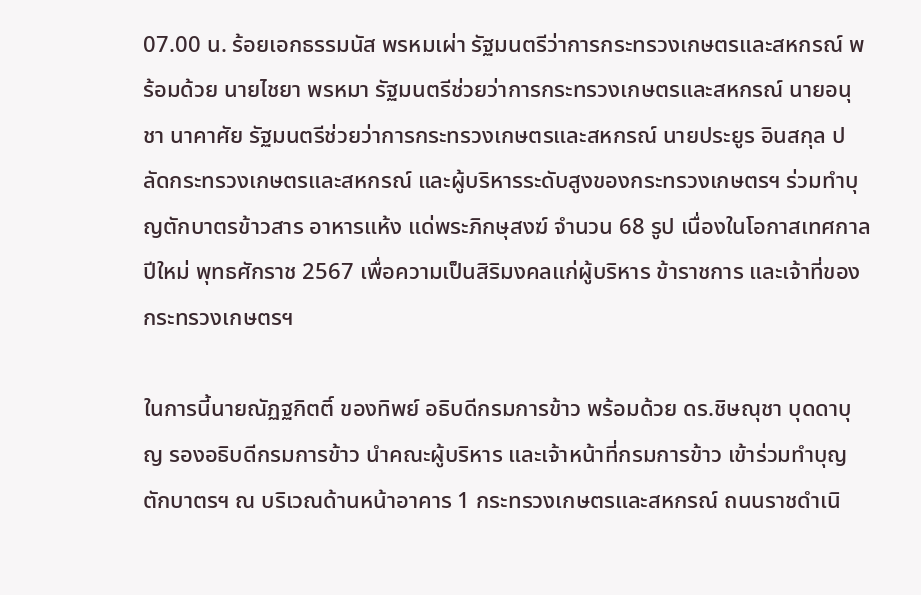07.00 น. ร้อยเอกธรรมนัส พรหมเผ่า รัฐมนตรีว่าการกระทรวงเกษตรและสหกรณ์ พร้อมด้วย นายไชยา พรหมา รัฐมนตรีช่วยว่าการกระทรวงเกษตรและสหกรณ์ นายอนุชา นาคาศัย รัฐมนตรีช่วยว่าการกระทรวงเกษตรและสหกรณ์ นายประยูร อินสกุล ปลัดกระทรวงเกษตรและสหกรณ์ และผู้บริหารระดับสูงของกระทรวงเกษตรฯ ร่วมทำบุญตักบาตรข้าวสาร อาหารแห้ง แด่พระภิกษุสงฆ์ จำนวน 68 รูป เนื่องในโอกาสเทศกาลปีใหม่ พุทธศักราช 2567 เพื่อความเป็นสิริมงคลแก่ผู้บริหาร ข้าราชการ และเจ้าที่ของกระทรวงเกษตรฯ

ในการนี้นายณัฏฐกิตติ์ ของทิพย์ อธิบดีกรมการข้าว พร้อมด้วย ดร.ชิษณุชา บุดดาบุญ รองอธิบดีกรมการข้าว นำคณะผู้บริหาร และเจ้าหน้าที่กรมการข้าว เข้าร่วมทำบุญตักบาตรฯ ณ บริเวณด้านหน้าอาคาร 1 กระทรวงเกษตรและสหกรณ์ ถนนราชดำเนิ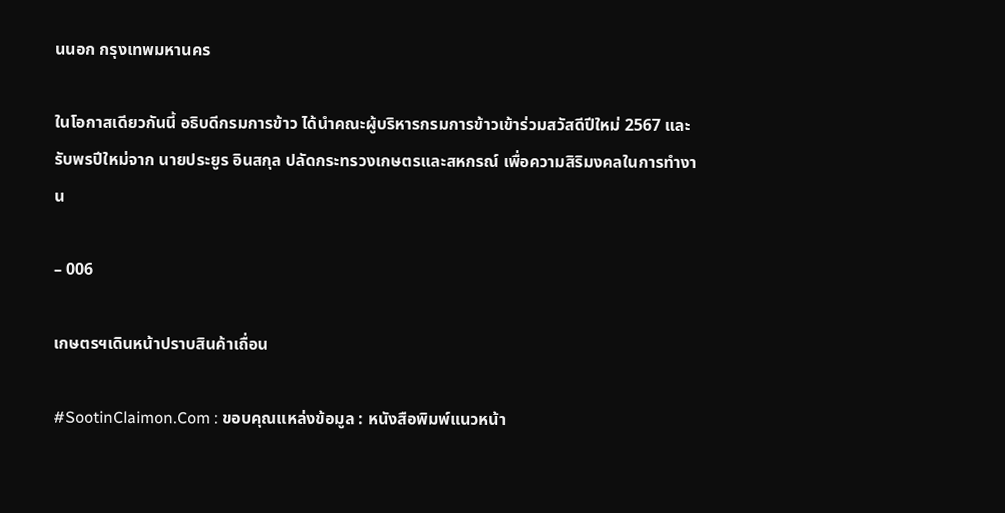นนอก กรุงเทพมหานคร

ในโอกาสเดียวกันนี้ อธิบดีกรมการข้าว ได้นำคณะผู้บริหารกรมการข้าวเข้าร่วมสวัสดีปีใหม่ 2567 และรับพรปีใหม่จาก นายประยูร อินสกุล ปลัดกระทรวงเกษตรและสหกรณ์ เพื่อความสิริมงคลในการทำงาน

– 006

เกษตรฯเดินหน้าปราบสินค้าเถื่อน

#SootinClaimon.Com : ขอบคุณแหล่งข้อมูล : หนังสือพิมพ์แนวหน้า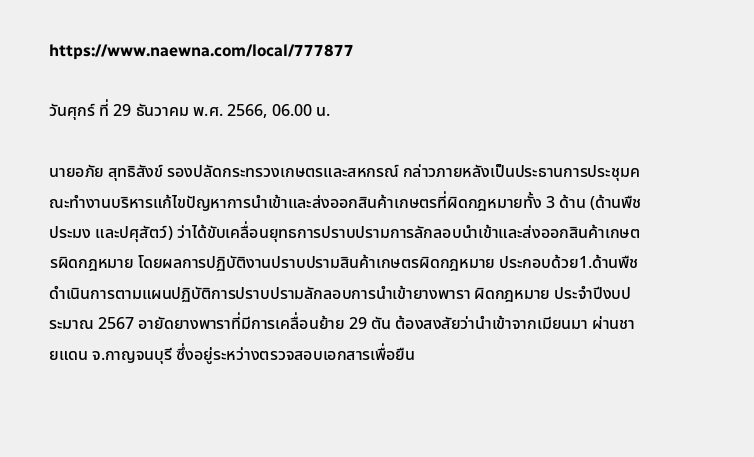https://www.naewna.com/local/777877

วันศุกร์ ที่ 29 ธันวาคม พ.ศ. 2566, 06.00 น.

นายอภัย สุทธิสังข์ รองปลัดกระทรวงเกษตรและสหกรณ์ กล่าวภายหลังเป็นประธานการประชุมคณะทำงานบริหารแก้ไขปัญหาการนำเข้าและส่งออกสินค้าเกษตรที่ผิดกฎหมายทั้ง 3 ด้าน (ด้านพืช ประมง และปศุสัตว์) ว่าได้ขับเคลื่อนยุทธการปราบปรามการลักลอบนำเข้าและส่งออกสินค้าเกษตรผิดกฎหมาย โดยผลการปฏิบัติงานปราบปรามสินค้าเกษตรผิดกฎหมาย ประกอบด้วย1.ด้านพืช ดำเนินการตามแผนปฏิบัติการปราบปรามลักลอบการนำเข้ายางพารา ผิดกฎหมาย ประจำปีงบประมาณ 2567 อายัดยางพาราที่มีการเคลื่อนย้าย 29 ตัน ต้องสงสัยว่านำเข้าจากเมียนมา ผ่านชายแดน จ.กาญจนบุรี ซึ่งอยู่ระหว่างตรวจสอบเอกสารเพื่อยืน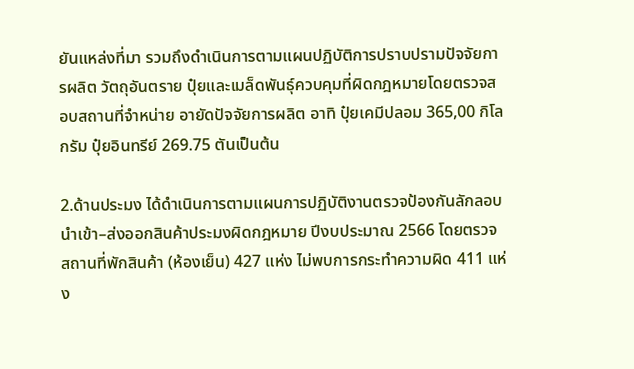ยันแหล่งที่มา รวมถึงดำเนินการตามแผนปฏิบัติการปราบปรามปัจจัยการผลิต วัตถุอันตราย ปุ๋ยและเมล็ดพันธุ์ควบคุมที่ผิดกฎหมายโดยตรวจสอบสถานที่จำหน่าย อายัดปัจจัยการผลิต อาทิ ปุ๋ยเคมีปลอม 365,00 กิโลกรัม ปุ๋ยอินทรีย์ 269.75 ตันเป็นต้น

2.ด้านประมง ได้ดำเนินการตามแผนการปฏิบัติงานตรวจป้องกันลักลอบนำเข้า–ส่งออกสินค้าประมงผิดกฎหมาย ปีงบประมาณ 2566 โดยตรวจสถานที่พักสินค้า (ห้องเย็น) 427 แห่ง ไม่พบการกระทำความผิด 411 แห่ง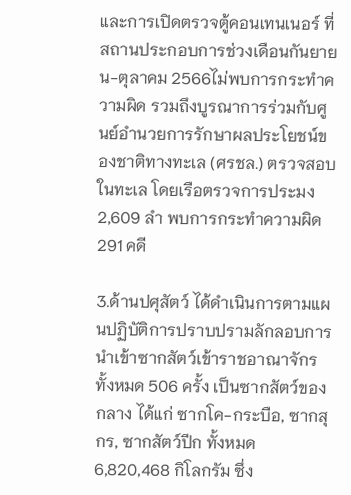และการเปิดตรวจตู้คอนเทนเนอร์ ที่สถานประกอบการช่วงเดือนกันยายน-ตุลาคม 2566ไม่พบการกระทำความผิด รวมถึงบูรณาการร่วมกับศูนย์อำนวยการรักษาผลประโยชน์ของชาติทางทะเล (ศรชล.) ตรวจสอบในทะเล โดยเรือตรวจการประมง 2,609 ลำ พบการกระทำความผิด 291 คดี

3.ด้านปศุสัตว์ ได้ดำเนินการตามแผนปฏิบัติการปราบปรามลักลอบการนำเข้าซากสัตว์เข้าราชอาณาจักร ทั้งหมด 506 ครั้ง เป็นซากสัตว์ของกลาง ได้แก่ ซากโค-กระบือ, ซากสุกร, ซากสัตว์ปีก ทั้งหมด 6,820,468 กิโลกรัม ซึ่ง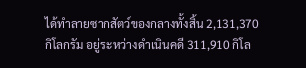ได้ทำลายซากสัตว์ของกลางทั้งสิ้น 2,131,370 กิโลกรัม อยู่ระหว่างดำเนินคดี 311,910 กิโล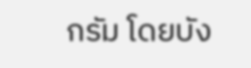กรัม โดยบัง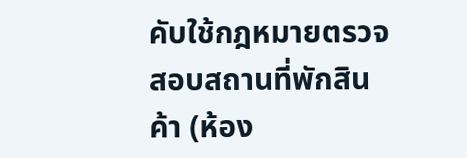คับใช้กฎหมายตรวจสอบสถานที่พักสินค้า (ห้อง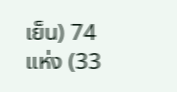เย็น) 74 แห่ง (33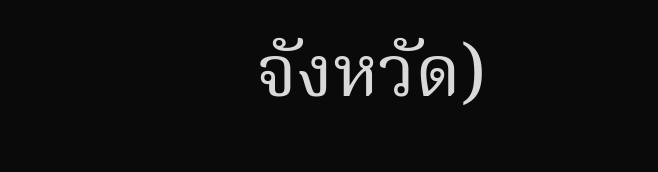จังหวัด)